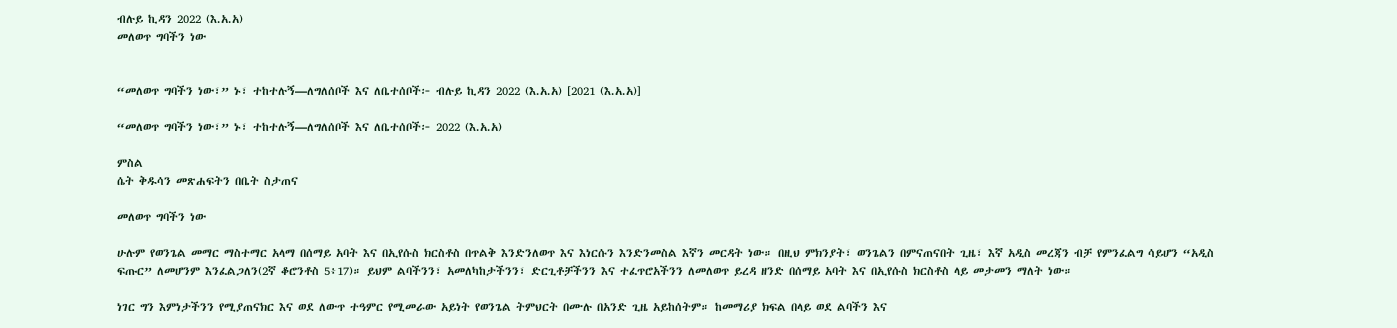ብሉይ ኪዳን 2022 (እ.አ.አ)
መለወጥ ግባችን ነው


“መለወጥ ግባችን ነው፣” ኑ፣ ተከተሉኝ—ለግለሰቦች እና ለቤተሰቦች፦ ብሉይ ኪዳን 2022 (እ.አ.አ) [2021 (እ.አ.አ)]

“መለወጥ ግባችን ነው፣” ኑ፣ ተከተሉኝ—ለግለሰቦች እና ለቤተሰቦች፦ 2022 (እ.አ.አ)

ምስል
ሴት ቅዱሳን መጽሐፍትን በቤት ስታጠና

መለወጥ ግባችን ነው

ሁሉም የወንጌል መማር ማስተማር አላማ በሰማይ አባት እና በኢየሱስ ክርስቶስ በጥልቅ እንድንለወጥ እና እነርሱን እንድንመስል እኛን መርዳት ነው። በዚህ ምክንያት፣ ወንጌልን በምናጠናበት ጊዜ፣ እኛ አዲስ መረጃን ብቻ የምንፈልግ ሳይሆን “አዲስ ፍጡር” ለመሆንም እንፈልጋለን(2ኛ ቆሮንቶስ 5፥17)። ይህም ልባችንን፣ አመለካከታችንን፣ ድርጊቶቻችንን እና ተፈጥሮአችንን ለመለወጥ ይረዳ ዘንድ በሰማይ አባት እና በኢየሱስ ክርስቶስ ላይ መታመን ማለት ነው።

ነገር ግን እምነታችንን የሚያጠናክር እና ወደ ለውጥ ተዓምር የሚመራው አይነት የወንጌል ትምህርት በሙሉ በአንድ ጊዜ አይከሰትም። ከመማሪያ ክፍል በላይ ወደ ልባችን እና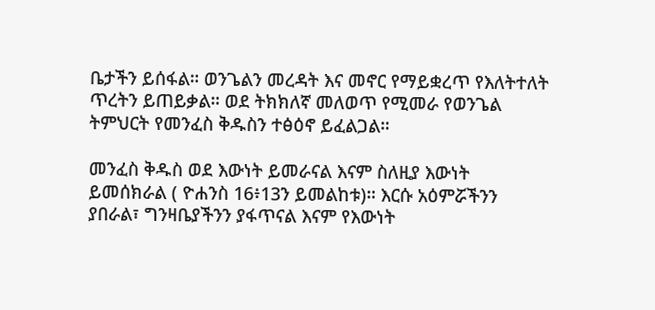ቤታችን ይሰፋል። ወንጌልን መረዳት እና መኖር የማይቋረጥ የእለትተለት ጥረትን ይጠይቃል። ወደ ትክክለኛ መለወጥ የሚመራ የወንጌል ትምህርት የመንፈስ ቅዱስን ተፅዕኖ ይፈልጋል።

መንፈስ ቅዱስ ወደ እውነት ይመራናል እናም ስለዚያ እውነት ይመሰክራል ( ዮሐንስ 16፥13ን ይመልከቱ)። እርሱ አዕምሯችንን ያበራል፣ ግንዛቤያችንን ያፋጥናል እናም የእውነት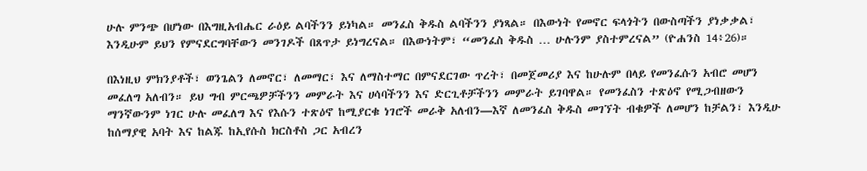ሁሉ ምንጭ በሆነው በእግዚአብሔር ራዕይ ልባችንን ይነካል። መንፈስ ቅዱስ ልባችንን ያነጻል። በእውነት የመኖር ፍላጎትን በውስጣችን ያነቃቃል፣ እንዲሁም ይህን የምናደርግባቸውን መንገዶች በጸጥታ ይነግረናል። በእውነትም፣ “መንፈስ ቅዱስ … ሁሉንም ያስተምረናል” (ዮሐንስ 14፥26)።

በእነዚህ ምክንያቶች፣ ወንጌልን ለመኖር፣ ለመማር፣ እና ለማስተማር በምናደርገው ጥረት፣ በመጀመሪያ እና ከሁሉም በላይ የመንፈሱን አብሮ መሆን መፈለግ አለብን። ይህ ግብ ምርጫዎቻችንን መምራት እና ሀሳባችንን እና ድርጊቶቻችንን መምራት ይገባዋል። የመንፈስን ተጽዕኖ የሚጋብዘውን ማንኛውንም ነገር ሁሉ መፈለግ እና የእሱን ተጽዕኖ ከሚያርቁ ነገሮች መራቅ አለብን—እኛ ለመንፈስ ቅዱስ መገኘት ብቁዎች ለመሆን ከቻልን፣ እንዲሁ ከሰማያዊ አባት እና ከልጁ ከኢየሱስ ክርስቶስ ጋር አብረን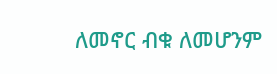ለመኖር ብቁ ለመሆንም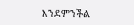እንደምንችል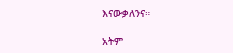እናውቃለንና።

አትም